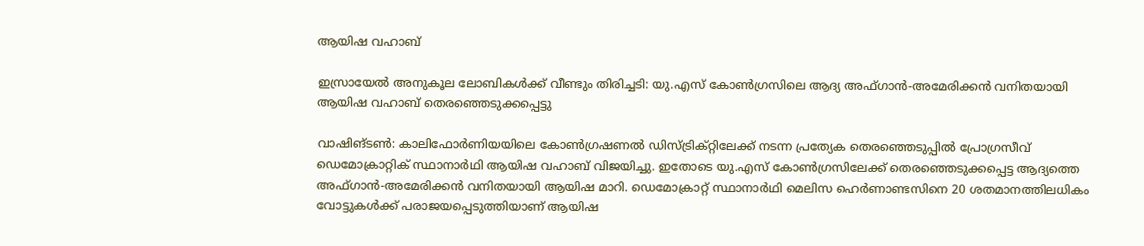ആയിഷ വഹാബ്

ഇസ്രായേൽ അനുകൂല ലോബികൾക്ക് വീണ്ടും തിരിച്ചടി: യു.എസ് കോൺഗ്രസിലെ ആദ്യ അഫ്ഗാൻ-അമേരിക്കൻ വനിതയായി ആയിഷ വഹാബ് തെരഞ്ഞെടുക്കപ്പെട്ടു

വാഷിങ്ടൺ: കാലിഫോർണിയയിലെ കോൺഗ്രഷണൽ ഡിസ്ട്രിക്റ്റിലേക്ക് നടന്ന പ്രത്യേക തെരഞ്ഞെടുപ്പിൽ പ്രോഗ്രസീവ് ഡെമോക്രാറ്റിക് സ്ഥാനാർഥി ആയിഷ വഹാബ് വിജയിച്ചു. ഇതോടെ യു.എസ് കോൺഗ്രസിലേക്ക് തെരഞ്ഞെടുക്കപ്പെട്ട ആദ്യത്തെ അഫ്ഗാൻ-അമേരിക്കൻ വനിതയായി ആയിഷ മാറി. ഡെമോക്രാറ്റ് സ്ഥാനാർഥി മെലിസ ഹെർണാണ്ടസിനെ 20 ശതമാനത്തിലധികം വോട്ടുകൾക്ക് പരാജയപ്പെടുത്തിയാണ് ആയിഷ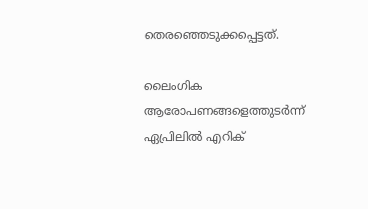തെരഞ്ഞെടുക്കപ്പെട്ടത്.

ലൈംഗിക ആരോപണങ്ങളെത്തുടർന്ന് ഏപ്രിലിൽ എറിക്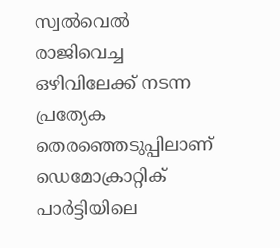സ്വൽവെൽ രാജിവെച്ച ഒഴിവിലേക്ക് നടന്ന പ്രത്യേക തെരഞ്ഞെടുപ്പിലാണ് ഡെമോക്രാറ്റിക് പാർട്ടിയിലെ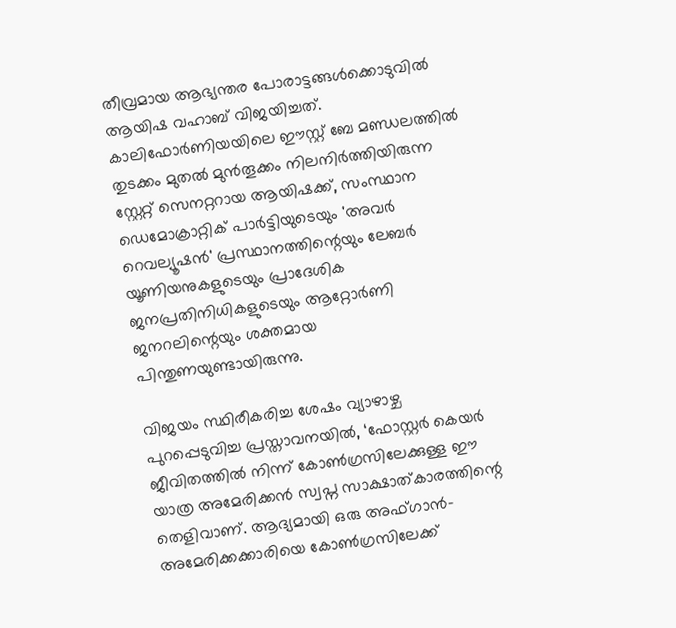തീവ്രമായ ആഭ്യന്തര പോരാട്ടങ്ങൾക്കൊടുവിൽ ആയിഷ വഹാബ് വിജയിച്ചത്. കാലിഫോർണിയയിലെ ഈസ്റ്റ് ബേ മണ്ഡലത്തിൽ തുടക്കം മുതൽ മുൻതൂക്കം നിലനിർത്തിയിരുന്ന സ്റ്റേറ്റ് സെനറ്ററായ ആയിഷക്ക്, സംസ്ഥാന ഡെമോക്രാറ്റിക് പാർട്ടിയുടെയും 'അവർ റെവല്യൂഷൻ' പ്രസ്ഥാനത്തിന്റെയും ലേബർ യൂണിയനുകളുടെയും പ്രാദേശിക ജനപ്രതിനിധികളുടെയും ആറ്റോർണി ജനറലിന്റെയും ശക്തമായ പിന്തുണയുണ്ടായിരുന്നു.

വിജയം സ്ഥിരീകരിച്ച ശേഷം വ്യാഴാഴ്ച പുറപ്പെടുവിച്ച പ്രസ്താവനയിൽ, ‘ഫോസ്റ്റർ കെയർ ജീവിതത്തിൽ നിന്ന് കോൺഗ്രസിലേക്കുള്ള ഈ യാത്ര അമേരിക്കൻ സ്വപ്ന സാക്ഷാത്കാരത്തിന്റെ തെളിവാണ്. ആദ്യമായി ഒരു അഫ്ഗാൻ-അമേരിക്കക്കാരിയെ കോൺഗ്രസിലേക്ക്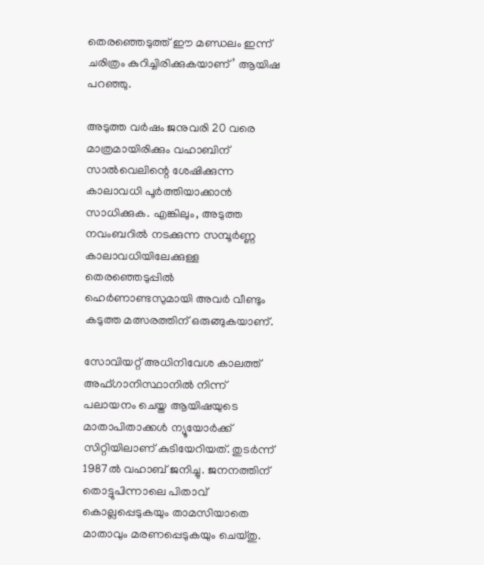തെരഞ്ഞെടുത്ത് ഈ മണ്ഡലം ഇന്ന് ചരിത്രം കുറിച്ചിരിക്കുകയാണ്’ ആയിഷ പറഞ്ഞു.

അടുത്ത വർഷം ജനുവരി 20 വരെ മാത്രമായിരിക്കും വഹാബിന് സാൽവെലിന്റെ ശേഷിക്കുന്ന കാലാവധി പൂർത്തിയാക്കാൻ സാധിക്കുക. എങ്കിലും, അടുത്ത നവംബറിൽ നടക്കുന്ന സമ്പൂർണ്ണ കാലാവധിയിലേക്കുള്ള തെരഞ്ഞെടുപ്പിൽ ഹെർണാണ്ടസുമായി അവർ വീണ്ടും കടുത്ത മത്സരത്തിന് ഒരുങ്ങുകയാണ്.

സോവിയറ്റ് അധിനിവേശ കാലത്ത് അഫ്ഗാനിസ്ഥാനിൽ നിന്ന് പലായനം ചെയ്ത ആയിഷയുടെ മാതാപിതാക്കൾ ന്യൂയോർക്ക് സിറ്റിയിലാണ് കുടിയേറിയത്. തുടർന്ന് 1987ൽ വഹാബ് ജനിച്ചു. ജനനത്തിന് തൊട്ടുപിന്നാലെ പിതാവ് കൊല്ലപ്പെടുകയും താമസിയാതെ മാതാവും മരണപ്പെടുകയും ചെയ്തു.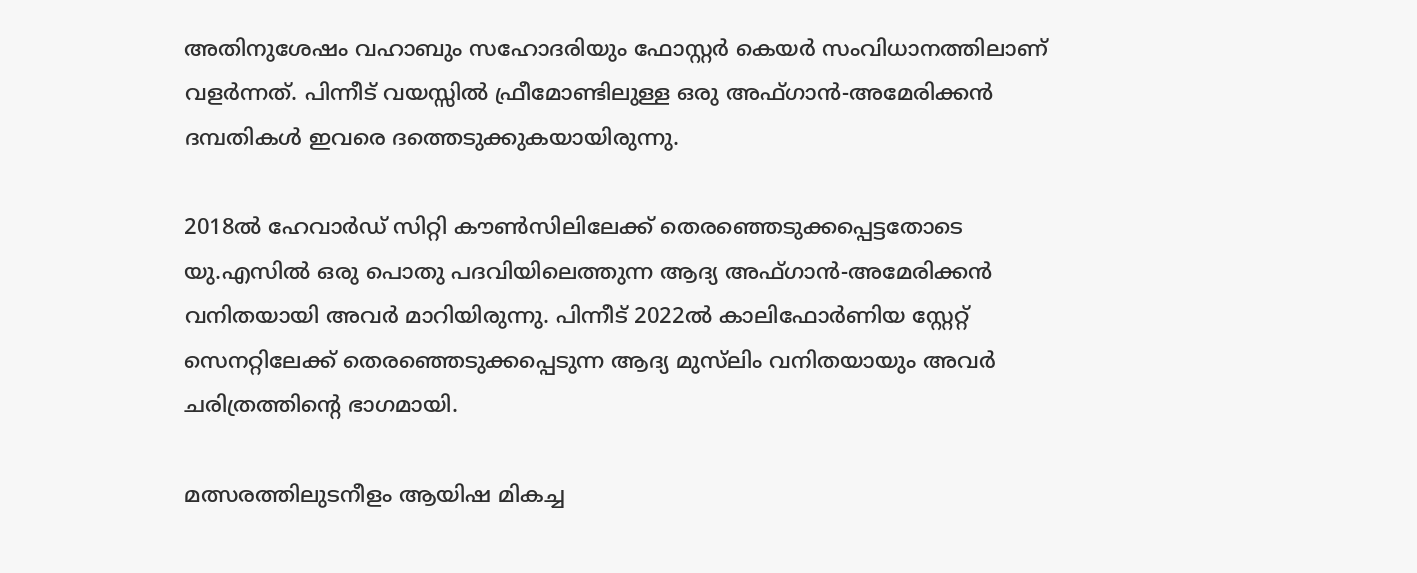അതിനുശേഷം വഹാബും സഹോദരിയും ഫോസ്റ്റർ കെയർ സംവിധാനത്തിലാണ് വളർന്നത്. പിന്നീട് വയസ്സിൽ ഫ്രീമോണ്ടിലുള്ള ഒരു അഫ്ഗാൻ-അമേരിക്കൻ ദമ്പതികൾ ഇവരെ ദത്തെടുക്കുകയായിരുന്നു.

2018ൽ ഹേവാർഡ് സിറ്റി കൗൺസിലിലേക്ക് തെരഞ്ഞെടുക്കപ്പെട്ടതോടെ യു.എസിൽ ഒരു പൊതു പദവിയിലെത്തുന്ന ആദ്യ അഫ്ഗാൻ-അമേരിക്കൻ വനിതയായി അവർ മാറിയിരുന്നു. പിന്നീട് 2022ൽ കാലിഫോർണിയ സ്റ്റേറ്റ് സെനറ്റിലേക്ക് തെരഞ്ഞെടുക്കപ്പെടുന്ന ആദ്യ മുസ്‍ലിം വനിതയായും അവർ ചരിത്രത്തിന്റെ ഭാഗമായി.

മത്സരത്തിലുടനീളം ആയിഷ മികച്ച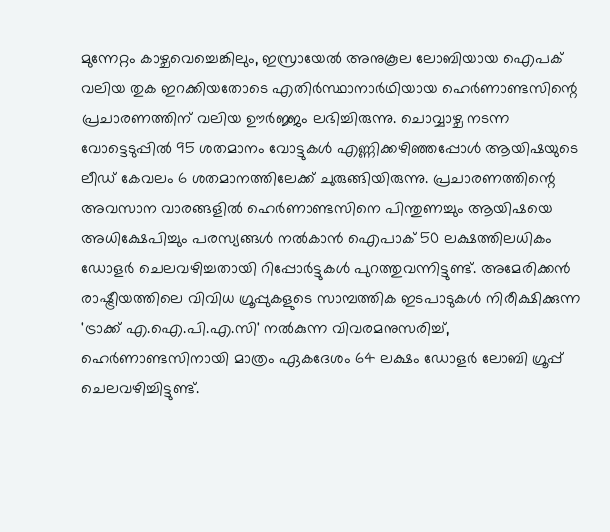മുന്നേറ്റം കാഴ്ചവെച്ചെങ്കിലും, ഇസ്രായേൽ അനുകൂല ലോബിയായ ഐപക് വലിയ തുക ഇറക്കിയതോടെ എതിർസ്ഥാനാർഥിയായ ഹെർണാണ്ടസിന്റെ പ്രചാരണത്തിന് വലിയ ഊർജ്ജം ലഭിച്ചിരുന്നു. ചൊവ്വാഴ്ച നടന്ന വോട്ടെടുപ്പിൽ 95 ശതമാനം വോട്ടുകൾ എണ്ണിക്കഴിഞ്ഞപ്പോൾ ആയിഷയുടെ ലീഡ് കേവലം 6 ശതമാനത്തിലേക്ക് ചുരുങ്ങിയിരുന്നു. പ്രചാരണത്തിന്റെ അവസാന വാരങ്ങളിൽ ഹെർണാണ്ടസിനെ പിന്തുണച്ചും ആയിഷയെ അധിക്ഷേപിച്ചും പരസ്യങ്ങൾ നൽകാൻ ഐപാക് 50 ലക്ഷത്തിലധികം ഡോളർ ചെലവഴിച്ചതായി റിപ്പോർട്ടുകൾ പുറത്തുവന്നിട്ടുണ്ട്. അമേരിക്കൻ രാഷ്ട്രീയത്തിലെ വിവിധ ഗ്രൂപ്പുകളുടെ സാമ്പത്തിക ഇടപാടുകൾ നിരീക്ഷിക്കുന്ന 'ട്രാക്ക് എ.ഐ.പി.എ.സി' നൽകുന്ന വിവരമനുസരിച്ച്, ഹെർണാണ്ടസിനായി മാത്രം ഏകദേശം 64 ലക്ഷം ഡോളർ ലോബി ഗ്രൂപ്പ് ചെലവഴിച്ചിട്ടുണ്ട്.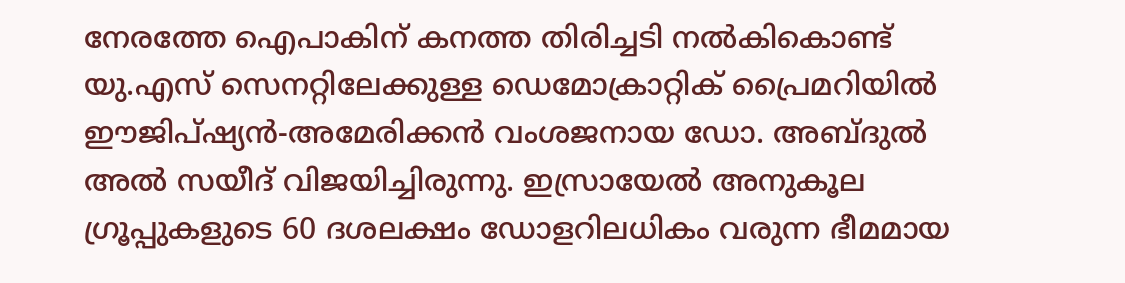നേരത്തേ ഐപാകിന് കനത്ത തിരിച്ചടി നൽകികൊണ്ട് യു.എസ് സെനറ്റിലേക്കുള്ള ഡെമോക്രാറ്റിക് പ്രൈമറിയിൽ ഈജിപ്ഷ്യൻ-അമേരിക്കൻ വംശജനായ ഡോ. അബ്ദുൽ അൽ സയീദ് വിജയിച്ചിരുന്നു. ഇസ്രായേൽ അനുകൂല ഗ്രൂപ്പുകളുടെ 60 ദശലക്ഷം ഡോളറിലധികം വരുന്ന ഭീമമായ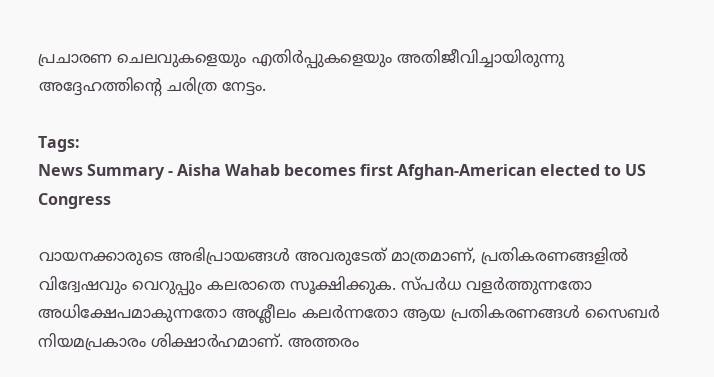പ്രചാരണ ചെലവുകളെയും എതിർപ്പുകളെയും അതിജീവിച്ചായിരുന്നു അദ്ദേഹത്തിന്റെ ചരിത്ര നേട്ടം.

Tags:
News Summary - Aisha Wahab becomes first Afghan-American elected to US Congress

വായനക്കാരുടെ അഭിപ്രായങ്ങള്‍ അവരുടേത് മാത്രമാണ്, പ്രതികരണങ്ങളിൽ വിദ്വേഷവും വെറുപ്പും കലരാതെ സൂക്ഷിക്കുക. സ്പർധ വളർത്തുന്നതോ അധിക്ഷേപമാകുന്നതോ അശ്ലീലം കലർന്നതോ ആയ പ്രതികരണങ്ങൾ സൈബർ നിയമപ്രകാരം ശിക്ഷാർഹമാണ്. അത്തരം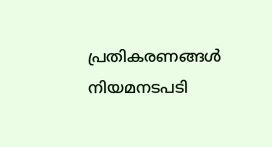പ്രതികരണങ്ങൾ നിയമനടപടി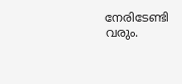നേരിടേണ്ടി വരും.